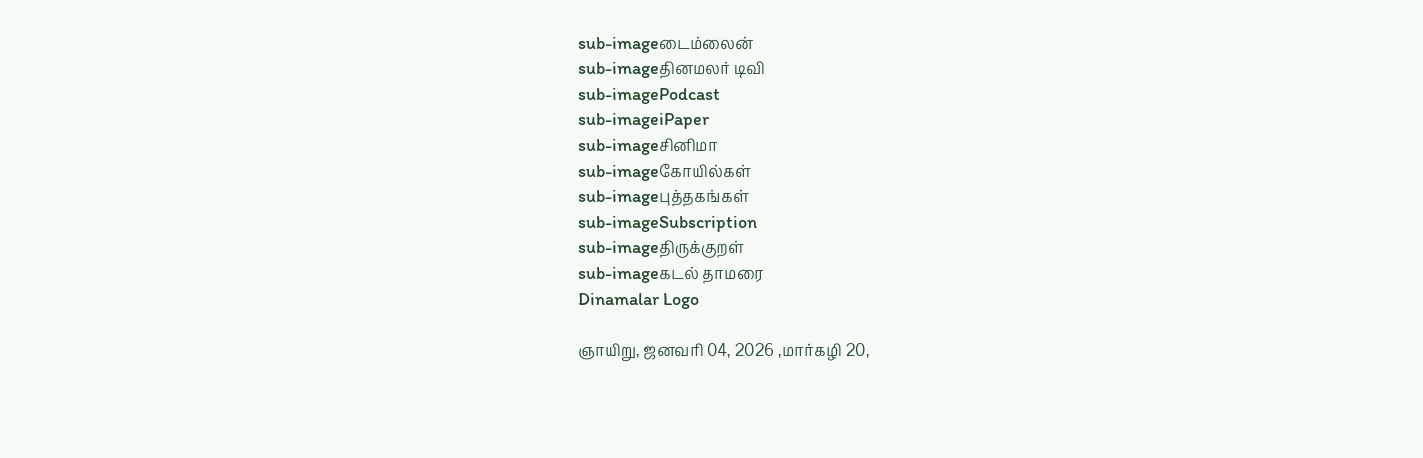sub-imageடைம்லைன்
sub-imageதினமலர் டிவி
sub-imagePodcast
sub-imageiPaper
sub-imageசினிமா
sub-imageகோயில்கள்
sub-imageபுத்தகங்கள்
sub-imageSubscription
sub-imageதிருக்குறள்
sub-imageகடல் தாமரை
Dinamalar Logo

ஞாயிறு, ஜனவரி 04, 2026 ,மார்கழி 20,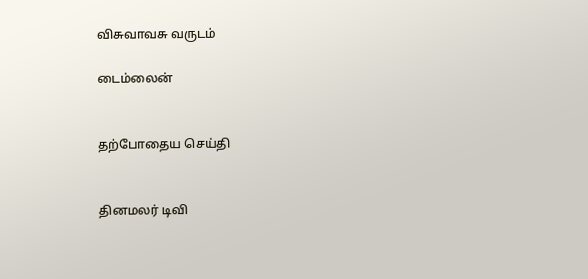விசுவாவசு வருடம்

டைம்லைன்


தற்போதைய செய்தி


தினமலர் டிவி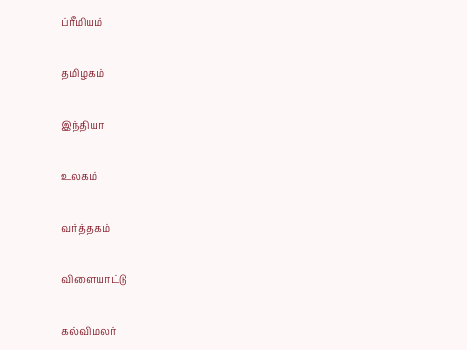ப்ரீமியம்


தமிழகம்


இந்தியா


உலகம்


வர்த்தகம்


விளையாட்டு


கல்விமலர்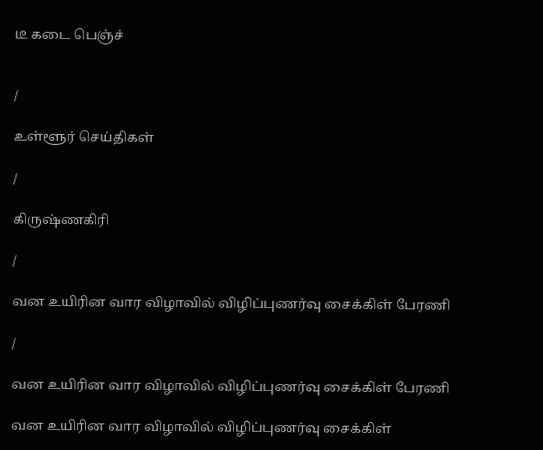டீ கடை பெஞ்ச்


/

உள்ளூர் செய்திகள்

/

கிருஷ்ணகிரி

/

வன உயிரின வார விழாவில் விழிப்புணர்வு சைக்கிள் பேரணி

/

வன உயிரின வார விழாவில் விழிப்புணர்வு சைக்கிள் பேரணி

வன உயிரின வார விழாவில் விழிப்புணர்வு சைக்கிள்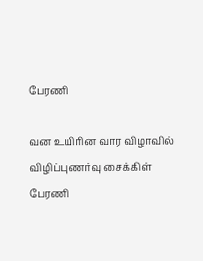பேரணி

வன உயிரின வார விழாவில் விழிப்புணர்வு சைக்கிள் பேரணி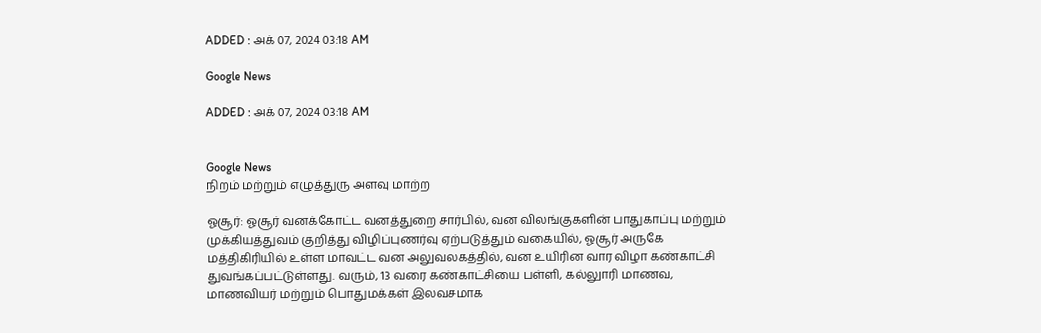ADDED : அக் 07, 2024 03:18 AM

Google News

ADDED : அக் 07, 2024 03:18 AM


Google News
நிறம் மற்றும் எழுத்துரு அளவு மாற்ற

ஓசூர்: ஓசூர் வனக்கோட்ட வனத்துறை சார்பில், வன விலங்குகளின் பாதுகாப்பு மற்றும் முக்கியத்துவம் குறித்து விழிப்புணர்வு ஏற்படுத்தும் வகையில், ஓசூர் அருகே மத்திகிரியில் உள்ள மாவட்ட வன அலுவலகத்தில், வன உயிரின வார விழா கண்காட்சி துவங்கப்பட்டுள்ளது. வரும், 13 வரை கண்காட்சியை பள்ளி, கல்லுாரி மாணவ, மாணவியர் மற்றும் பொதுமக்கள் இலவசமாக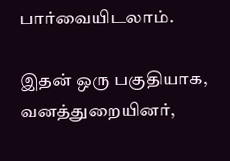பார்வையிடலாம்.

இதன் ஒரு பகுதியாக, வனத்துறையினர்,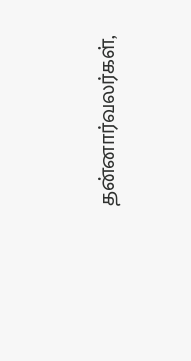தன்னார்வலர்கள்,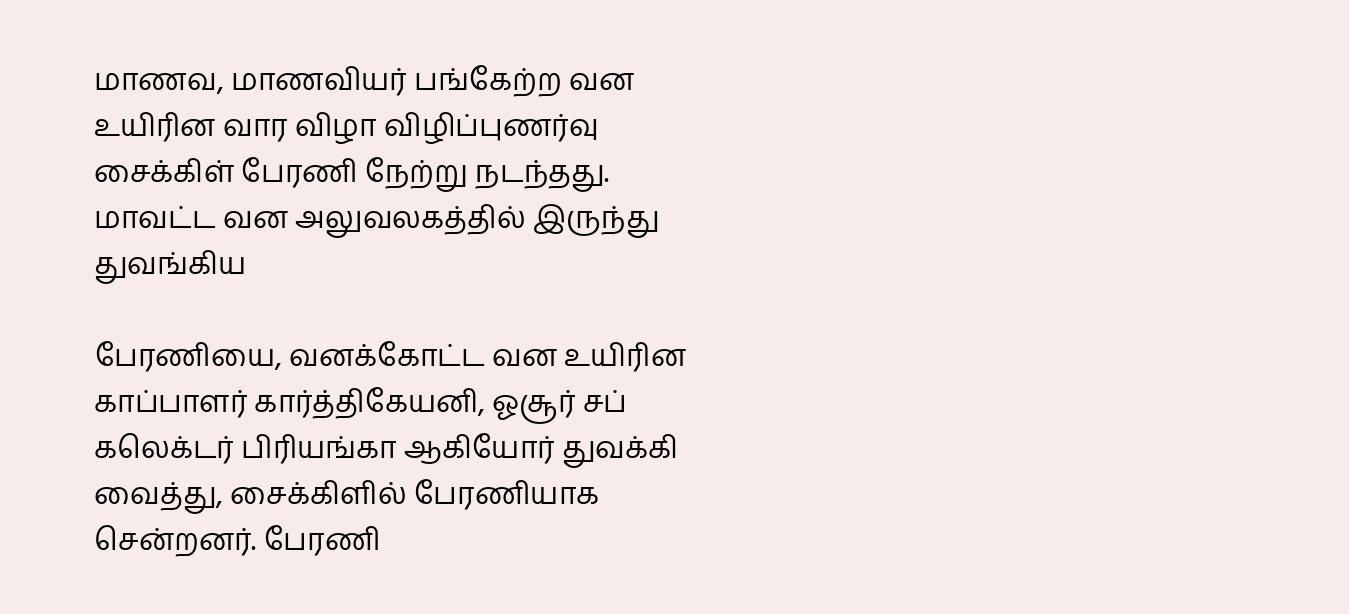மாணவ, மாணவியர் பங்கேற்ற வன உயிரின வார விழா விழிப்புணர்வு சைக்கிள் பேரணி நேற்று நடந்தது. மாவட்ட வன அலுவலகத்தில் இருந்து துவங்கிய

பேரணியை, வனக்கோட்ட வன உயிரின காப்பாளர் கார்த்திகேயனி, ஓசூர் சப் கலெக்டர் பிரியங்கா ஆகியோர் துவக்கி வைத்து, சைக்கிளில் பேரணியாக சென்றனர். பேரணி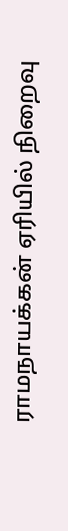ராமநாயக்கன் ஏரியில் நிறைவு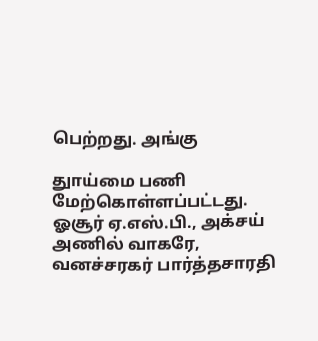பெற்றது. அங்கு

துாய்மை பணி மேற்கொள்ளப்பட்டது. ஓசூர் ஏ.எஸ்.பி., அக்சய் அணில் வாகரே, வனச்சரகர் பார்த்தசாரதி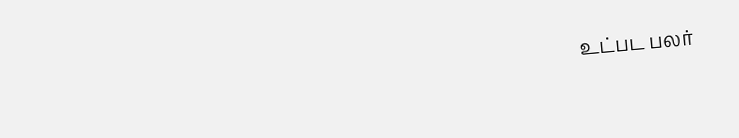உட்பட பலர்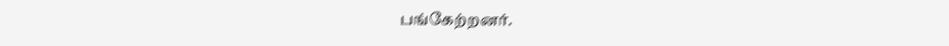பங்கேற்றனர்.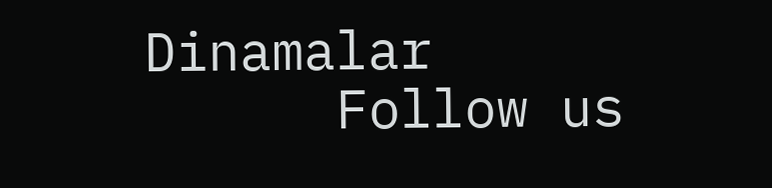Dinamalar
      Follow us